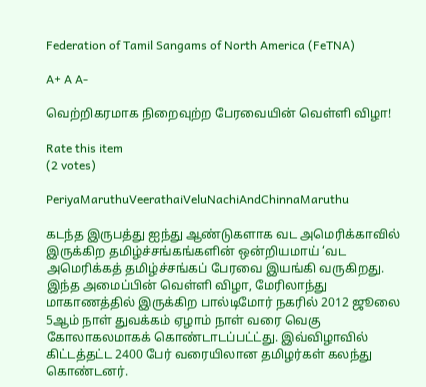Federation of Tamil Sangams of North America (FeTNA)

A+ A A-

வெற்றிகரமாக நிறைவுற்ற பேரவையின் வெள்ளி விழா!

Rate this item
(2 votes)

PeriyaMaruthuVeerathaiVeluNachiAndChinnaMaruthu

கடந்த இருபத்து ஐந்து ஆண்டுகளாக வட அமெரிக்காவில் இருக்கிற தமிழ்ச்சங்கங்களின் ஒன்றியமாய் ‘வட அமெரிக்கத் தமிழ்ச்சங்கப் பேரவை இயங்கி வருகிறது. இந்த அமைப்பின் வெள்ளி விழா, மேரிலாந்து மாகாணத்தில் இருக்கிற பால்டிமோர் நகரில் 2012 ஜூலை 5ஆம் நாள் துவக்கம் ஏழாம் நாள் வரை வெகு கோலாகலமாகக் கொண்டாடப்பட்ட்து. இவ்விழாவில் கிட்டத்தட்ட 2400 பேர் வரையிலான தமிழர்கள் கலந்து கொண்டனர்.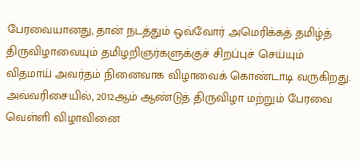பேரவையானது, தான் நடத்தும் ஒவ்வோர் அமெரிக்கத் தமிழ்த் திருவிழாவையும் தமிழறிஞர்களுக்குச் சிறப்புச் செய்யும் விதமாய் அவர்தம் நினைவாக விழாவைக் கொண்டாடி வருகிறது. அவ்வரிசையில், 2012ஆம் ஆண்டுத் திருவிழா மற்றும் பேரவை வெள்ளி விழாவினை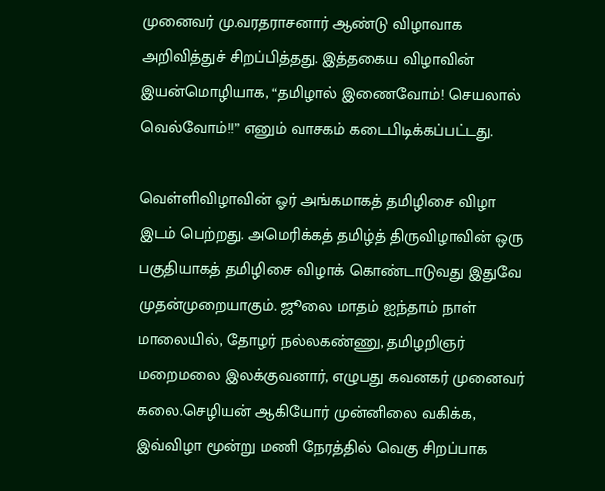முனைவர் மு.வரதராசனார் ஆண்டு விழாவாக அறிவித்துச் சிறப்பித்தது. இத்தகைய விழாவின் இயன்மொழியாக, “தமிழால் இணைவோம்! செயலால் வெல்வோம்!!” எனும் வாசகம் கடைபிடிக்கப்பட்டது.

வெள்ளிவிழாவின் ஓர் அங்கமாகத் தமிழிசை விழா இடம் பெற்றது. அமெரிக்கத் தமிழ்த் திருவிழாவின் ஒரு பகுதியாகத் தமிழிசை விழாக் கொண்டாடுவது இதுவே முதன்முறையாகும். ஜூலை மாதம் ஐந்தாம் நாள் மாலையில், தோழர் நல்லகண்ணு, தமிழறிஞர் மறைமலை இலக்குவனார், எழுபது கவனகர் முனைவர் கலை.செழியன் ஆகியோர் முன்னிலை வகிக்க, இவ்விழா மூன்று மணி நேரத்தில் வெகு சிறப்பாக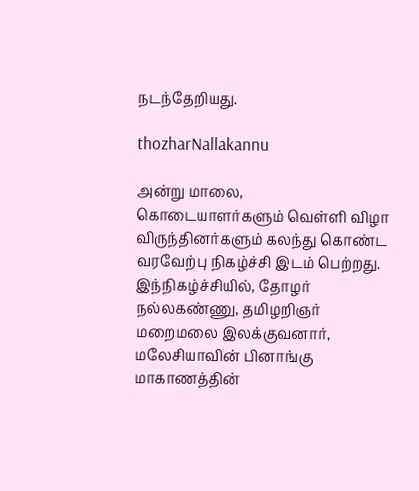நடந்தேறியது.

thozharNallakannu

அன்று மாலை, கொடையாளர்களும் வெள்ளி விழா விருந்தினர்களும் கலந்து கொண்ட வரவேற்பு நிகழ்ச்சி இடம் பெற்றது. இந்நிகழ்ச்சியில், தோழர் நல்லகண்ணு, தமிழறிஞர் மறைமலை இலக்குவனார், மலேசியாவின் பினாங்கு மாகாணத்தின்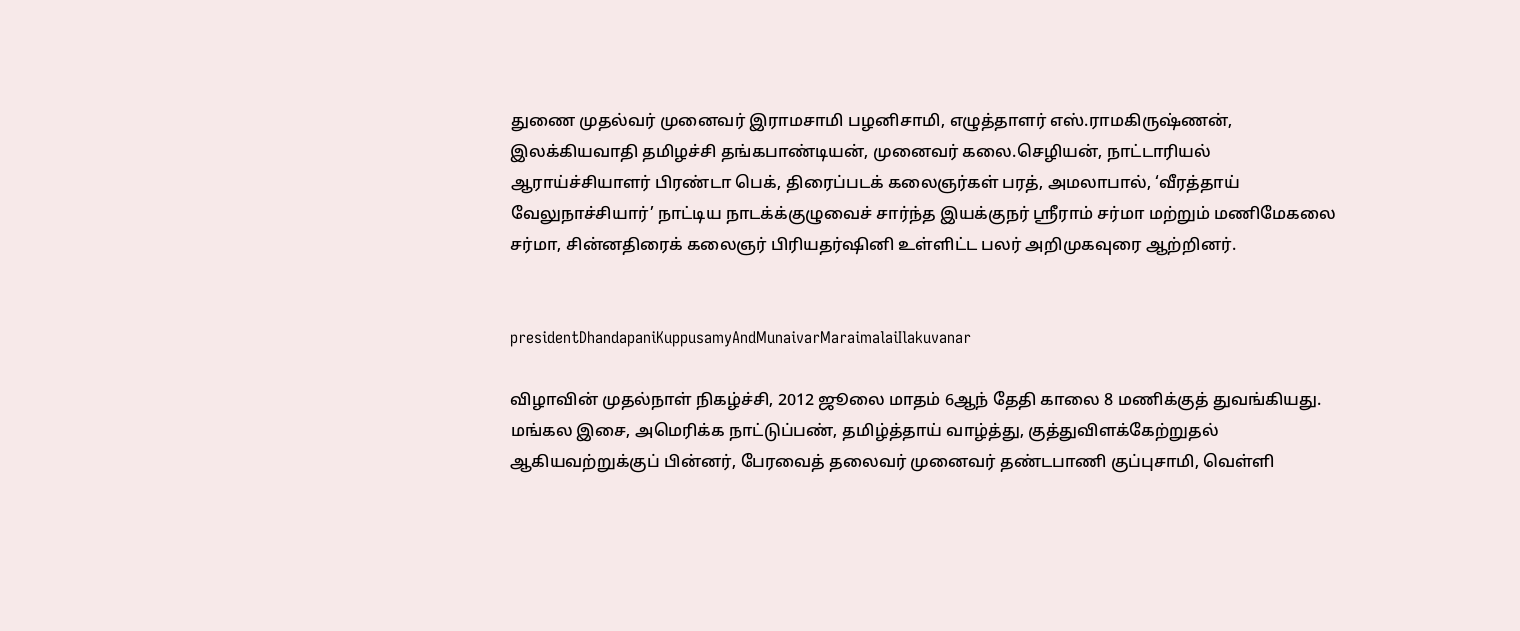துணை முதல்வர் முனைவர் இராமசாமி பழனிசாமி, எழுத்தாளர் எஸ்.ராமகிருஷ்ணன், இலக்கியவாதி தமிழச்சி தங்கபாண்டியன், முனைவர் கலை.செழியன், நாட்டாரியல் ஆராய்ச்சியாளர் பிரண்டா பெக், திரைப்படக் கலைஞர்கள் பரத், அமலாபால், ‘வீரத்தாய் வேலுநாச்சியார்’ நாட்டிய நாடக்க்குழுவைச் சார்ந்த இயக்குநர் ஸ்ரீராம் சர்மா மற்றும் மணிமேகலை சர்மா, சின்னதிரைக் கலைஞர் பிரியதர்ஷினி உள்ளிட்ட பலர் அறிமுகவுரை ஆற்றினர்.


presidentDhandapaniKuppusamyAndMunaivarMaraimalaiIlakuvanar

விழாவின் முதல்நாள் நிகழ்ச்சி, 2012 ஜூலை மாதம் 6ஆந் தேதி காலை 8 மணிக்குத் துவங்கியது. மங்கல இசை, அமெரிக்க நாட்டுப்பண், தமிழ்த்தாய் வாழ்த்து, குத்துவிளக்கேற்றுதல் ஆகியவற்றுக்குப் பின்னர், பேரவைத் தலைவர் முனைவர் தண்டபாணி குப்புசாமி, வெள்ளி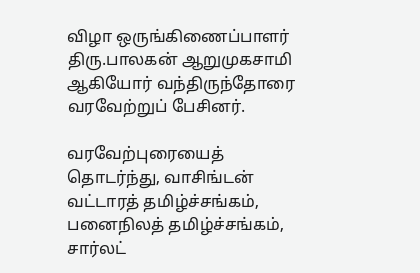விழா ஒருங்கிணைப்பாளர் திரு.பாலகன் ஆறுமுகசாமி ஆகியோர் வந்திருந்தோரை வரவேற்றுப் பேசினர்.

வரவேற்புரையைத் தொடர்ந்து, வாசிங்டன் வட்டாரத் தமிழ்ச்சங்கம், பனைநிலத் தமிழ்ச்சங்கம், சார்லட்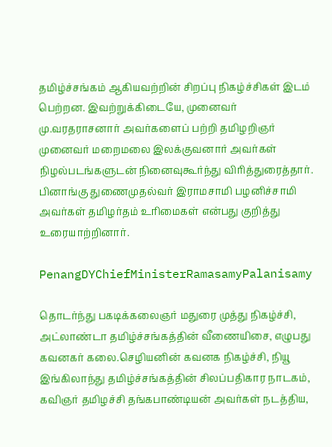தமிழ்ச்சங்கம் ஆகியவற்றின் சிறப்பு நிகழ்ச்சிகள் இடம் பெற்றன. இவற்றுக்கிடையே, முனைவர் மு.வரதராசனார் அவர்களைப் பற்றி தமிழறிஞர் முனைவர் மறைமலை இலக்குவனார் அவர்கள் நிழல்படங்களுடன் நினைவுகூர்ந்து விரித்துரைத்தார். பினாங்கு துணைமுதல்வர் இராமசாமி பழனிச்சாமி அவர்கள் தமிழர்தம் உரிமைகள் என்பது குறித்து உரையாற்றினார்.

PenangDYChiefMinisterRamasamyPalanisamy

தொடர்ந்து பகடிக்கலைஞர் மதுரை முத்து நிகழ்ச்சி, அட்லாண்டா தமிழ்ச்சங்கத்தின் வீணையிசை, எழுபது கவனகர் கலை.செழியனின் கவனக நிகழ்ச்சி, நியூ இங்கிலாந்து தமிழ்ச்சங்கத்தின் சிலப்பதிகார நாடகம், கவிஞர் தமிழச்சி தங்கபாண்டியன் அவர்கள் நடத்திய,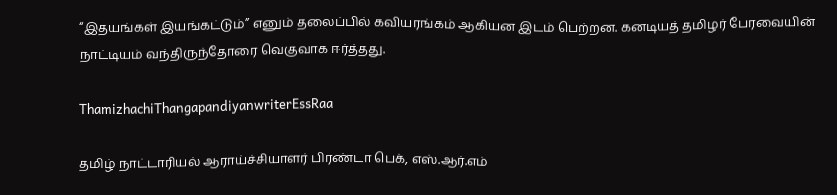“இதயங்கள் இயங்கட்டும்” எனும் தலைப்பில் கவியரங்கம் ஆகியன இடம் பெற்றன. கனடியத் தமிழர் பேரவையின் நாட்டியம் வந்திருந்தோரை வெகுவாக ஈர்த்தது.

ThamizhachiThangapandiyanwriterEssRaa

தமிழ் நாட்டாரியல் ஆராய்ச்சியாளர் பிரண்டா பெக், எஸ்.ஆர்.எம்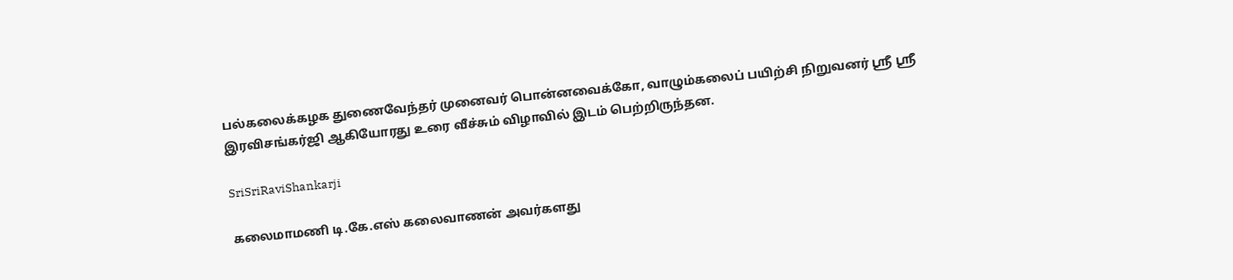பல்கலைக்கழக துணைவேந்தர் முனைவர் பொன்னவைக்கோ, வாழும்கலைப் பயிற்சி நிறுவனர் ஸ்ரீ ஸ்ரீ இரவிசங்கர்ஜி ஆகியோரது உரை வீச்சும் விழாவில் இடம் பெற்றிருந்தன.

SriSriRaviShankarji

கலைமாமணி டி.கே.எஸ் கலைவாணன் அவர்களது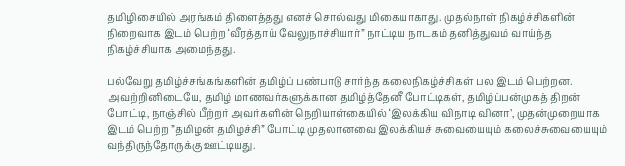தமிழிசையில் அரங்கம் திளைத்தது எனச் சொல்வது மிகையாகாது. முதல்நாள் நிகழ்ச்சிகளின் நிறைவாக இடம் பெற்ற ‘வீரத்தாய் வேலுநாச்சியார்” நாட்டிய நாடகம் தனித்துவம் வாய்ந்த நிகழ்ச்சியாக அமைந்தது.

பல்வேறு தமிழ்ச்சங்கங்களின் தமிழ்ப் பண்பாடு சார்ந்த கலைநிகழ்ச்சிகள் பல இடம் பெற்றன. அவற்றினிடையே, தமிழ் மாணவர்களுக்கான தமிழ்த்தேனீ போட்டிகள், தமிழ்ப்பன்முகத் திறன் போட்டி, நாஞ்சில் பீற்றர் அவர்களின் நெறியாள்கையில் ‘இலக்கிய விநாடி வினா’, முதன்முறையாக இடம் பெற்ற ”தமிழன் தமிழச்சி” போட்டி முதலானவை இலக்கியச் சுவையையும் கலைச்சுவையையும் வந்திருந்தோருக்கு ஊட்டியது.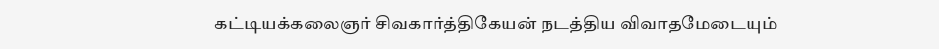கட்டியக்கலைஞர் சிவகார்த்திகேயன் நடத்திய விவாதமேடையும்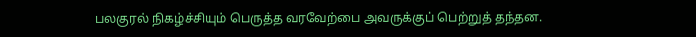பலகுரல் நிகழ்ச்சியும் பெருத்த வரவேற்பை அவருக்குப் பெற்றுத் தந்தன.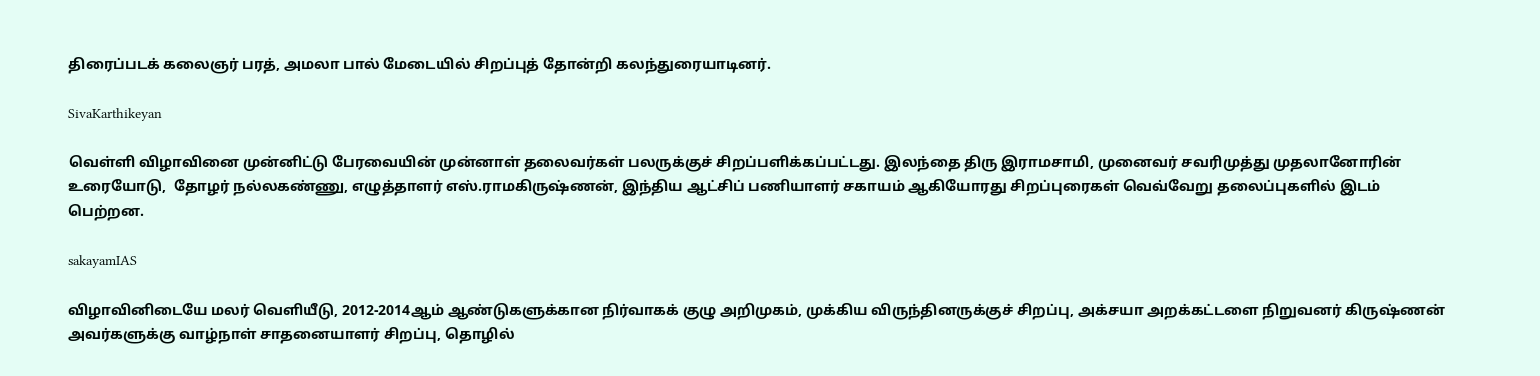திரைப்படக் கலைஞர் பரத், அமலா பால் மேடையில் சிறப்புத் தோன்றி கலந்துரையாடினர்.

SivaKarthikeyan

வெள்ளி விழாவினை முன்னிட்டு பேரவையின் முன்னாள் தலைவர்கள் பலருக்குச் சிறப்பளிக்கப்பட்டது. இலந்தை திரு இராமசாமி, முனைவர் சவரிமுத்து முதலானோரின் உரையோடு,  தோழர் நல்லகண்ணு, எழுத்தாளர் எஸ்.ராமகிருஷ்ணன், இந்திய ஆட்சிப் பணியாளர் சகாயம் ஆகியோரது சிறப்புரைகள் வெவ்வேறு தலைப்புகளில் இடம் பெற்றன.

sakayamIAS

விழாவினிடையே மலர் வெளியீடு, 2012-2014ஆம் ஆண்டுகளுக்கான நிர்வாகக் குழு அறிமுகம், முக்கிய விருந்தினருக்குச் சிறப்பு, அக்சயா அறக்கட்டளை நிறுவனர் கிருஷ்ணன் அவர்களுக்கு வாழ்நாள் சாதனையாளர் சிறப்பு, தொழில்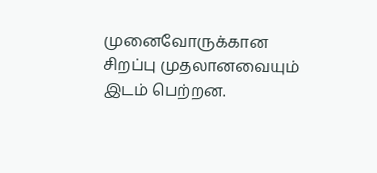முனைவோருக்கான சிறப்பு முதலானவையும் இடம் பெற்றன.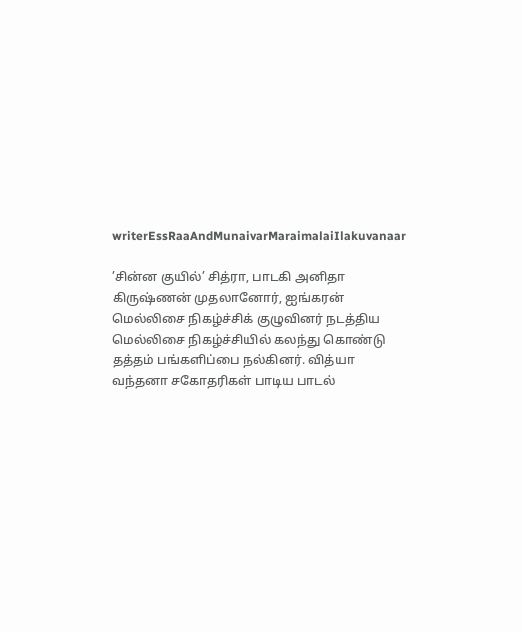writerEssRaaAndMunaivarMaraimalaiIlakuvanaar

’சின்ன குயில்’ சித்ரா, பாடகி அனிதா கிருஷ்ணன் முதலானோர், ஐங்கரன் மெல்லிசை நிகழ்ச்சிக் குழுவினர் நடத்திய மெல்லிசை நிகழ்ச்சியில் கலந்து கொண்டு தத்தம் பங்களிப்பை நல்கினர். வித்யா வந்தனா சகோதரிகள் பாடிய பாடல்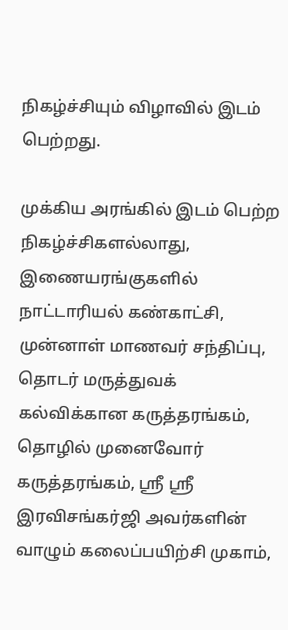நிகழ்ச்சியும் விழாவில் இடம் பெற்றது.

முக்கிய அரங்கில் இடம் பெற்ற நிகழ்ச்சிகளல்லாது, இணையரங்குகளில் நாட்டாரியல் கண்காட்சி, முன்னாள் மாணவர் சந்திப்பு, தொடர் மருத்துவக் கல்விக்கான கருத்தரங்கம், தொழில் முனைவோர் கருத்தரங்கம், ஸ்ரீ ஸ்ரீ இரவிசங்கர்ஜி அவர்களின் வாழும் கலைப்பயிற்சி முகாம்,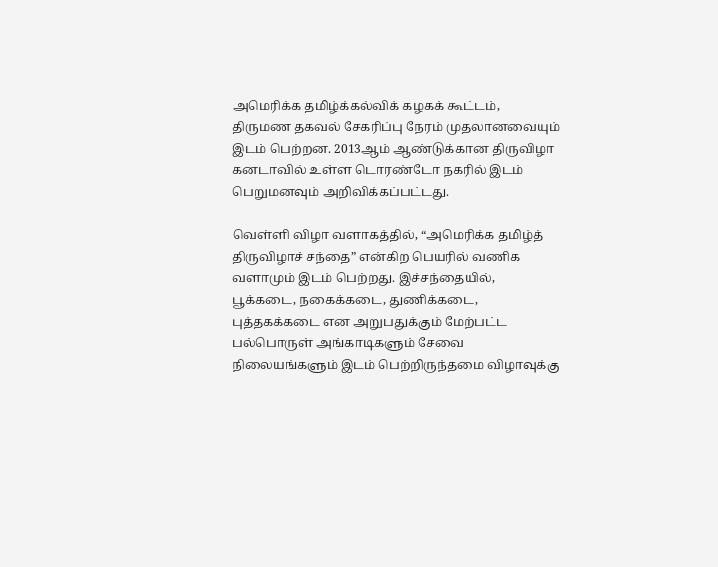அமெரிக்க தமிழ்க்கல்விக் கழகக் கூட்டம், திருமண தகவல் சேகரிப்பு நேரம் முதலானவையும் இடம் பெற்றன. 2013ஆம் ஆண்டுக்கான திருவிழா கனடாவில் உள்ள டொரண்டோ நகரில் இடம் பெறுமனவும் அறிவிக்கப்பட்டது.

வெள்ளி விழா வளாகத்தில், “அமெரிக்க தமிழ்த் திருவிழாச் சந்தை” என்கிற பெயரில் வணிக வளாமும் இடம் பெற்றது. இச்சந்தையில், பூக்கடை, நகைக்கடை, துணிக்கடை, புத்தகக்கடை என அறுபதுக்கும் மேற்பட்ட பல்பொருள் அங்காடிகளும் சேவை நிலையங்களும் இடம் பெற்றிருந்தமை விழாவுக்கு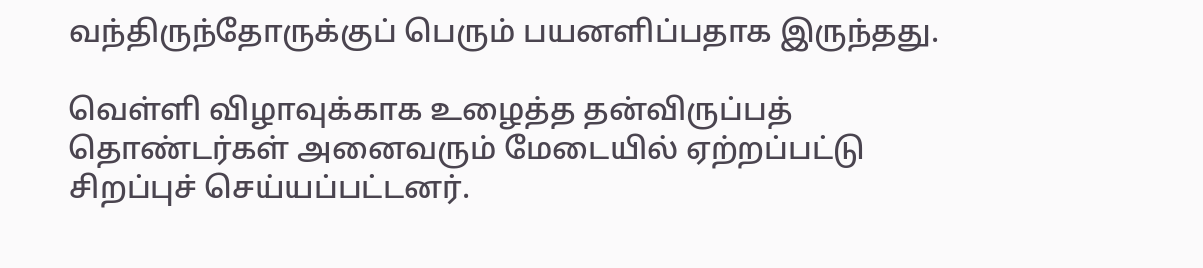வந்திருந்தோருக்குப் பெரும் பயனளிப்பதாக இருந்தது.

வெள்ளி விழாவுக்காக உழைத்த தன்விருப்பத் தொண்டர்கள் அனைவரும் மேடையில் ஏற்றப்பட்டு சிறப்புச் செய்யப்பட்டனர்.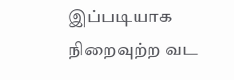இப்படியாக நிறைவுற்ற வட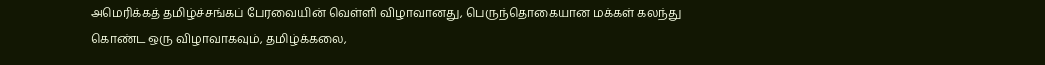அமெரிக்கத் தமிழ்ச்சங்கப் பேரவையின் வெள்ளி விழாவானது, பெருந்தொகையான மக்கள் கலந்து கொண்ட ஒரு விழாவாகவும், தமிழ்க்கலை,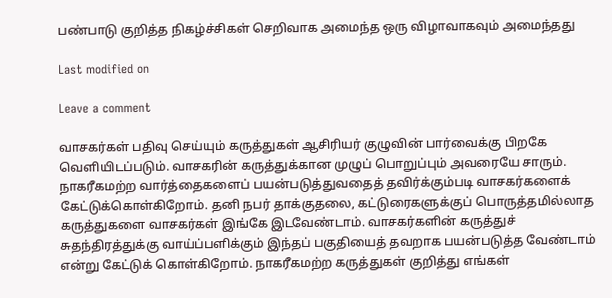பண்பாடு குறித்த நிகழ்ச்சிகள் செறிவாக அமைந்த ஒரு விழாவாகவும் அமைந்தது

Last modified on

Leave a comment

வாசகர்கள் பதிவு செய்யும் கருத்துகள் ஆசிரியர் குழுவின் பார்வைக்கு பிறகே வெளியிடப்படும். வாசகரின் கருத்துக்கான முழுப் பொறுப்பும் அவரையே சாரும். நாகரீகமற்ற வார்த்தைகளைப் பயன்படுத்துவதைத் தவிர்க்கும்படி வாசகர்களைக் கேட்டுக்கொள்கிறோம். தனி நபர் தாக்குதலை, கட்டுரைகளுக்குப் பொருத்தமில்லாத கருத்துகளை வாசகர்கள் இங்கே இடவேண்டாம். வாசகர்களின் கருத்துச் சுதந்திரத்துக்கு வாய்ப்பளிக்கும் இந்தப் பகுதியைத் தவறாக பயன்படுத்த வேண்டாம் என்று கேட்டுக் கொள்கிறோம். நாகரீகமற்ற கருத்துகள் குறித்து எங்கள்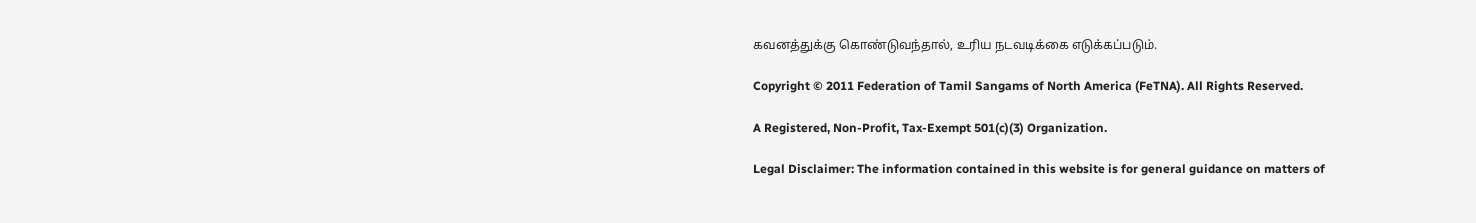கவனத்துக்கு கொண்டுவந்தால், உரிய நடவடிக்கை எடுக்கப்படும்.

Copyright © 2011 Federation of Tamil Sangams of North America (FeTNA). All Rights Reserved.

A Registered, Non-Profit, Tax-Exempt 501(c)(3) Organization.

Legal Disclaimer: The information contained in this website is for general guidance on matters of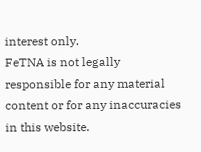interest only.
FeTNA is not legally responsible for any material content or for any inaccuracies in this website.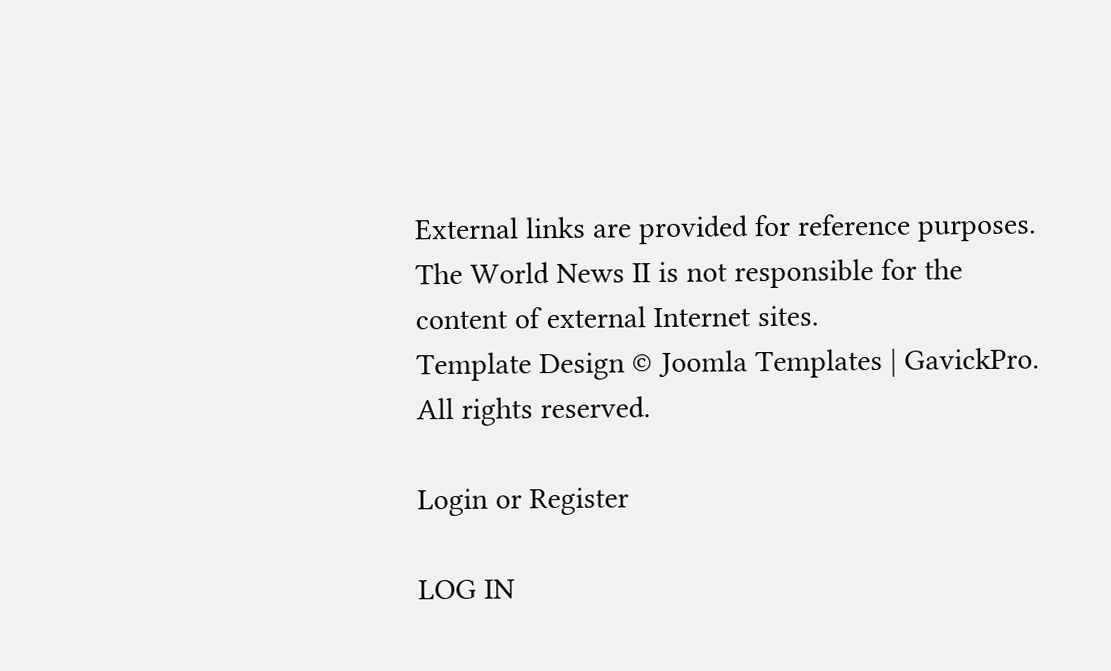External links are provided for reference purposes. The World News II is not responsible for the content of external Internet sites.
Template Design © Joomla Templates | GavickPro. All rights reserved.

Login or Register

LOG IN